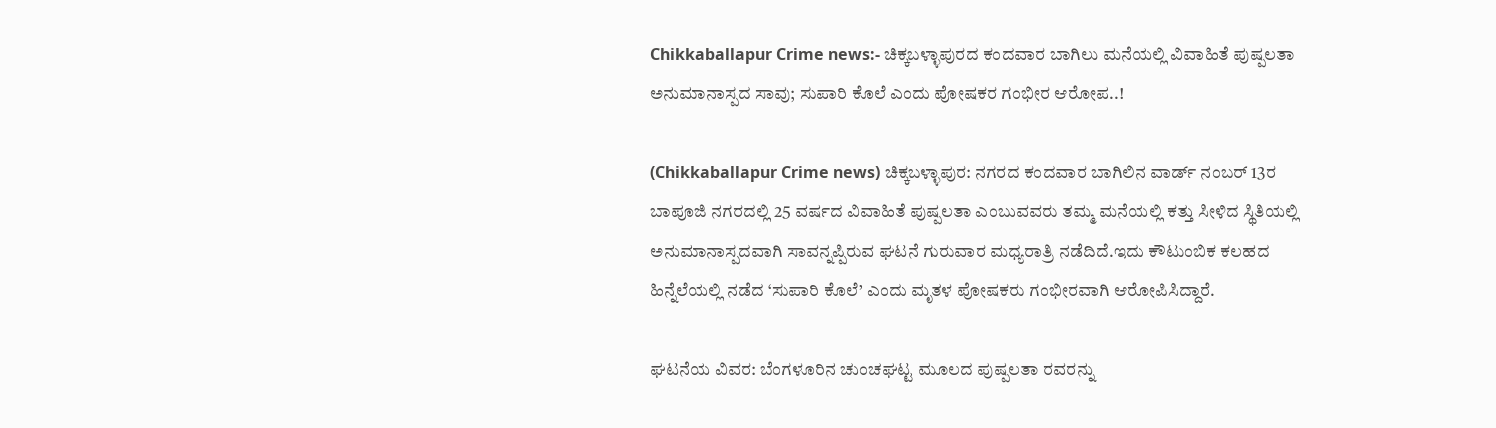Chikkaballapur Crime news:- ಚಿಕ್ಕಬಳ್ಳಾಪುರದ ಕಂದವಾರ ಬಾಗಿಲು ಮನೆಯಲ್ಲಿ ವಿವಾಹಿತೆ ಪುಷ್ಪಲತಾ ಅನುಮಾನಾಸ್ಪದ ಸಾವು; ಸುಪಾರಿ ಕೊಲೆ ಎಂದು ಪೋಷಕರ ಗಂಭೀರ ಆರೋಪ..!

(Chikkaballapur Crime news) ಚಿಕ್ಕಬಳ್ಳಾಪುರ: ನಗರದ ಕಂದವಾರ ಬಾಗಿಲಿನ ವಾರ್ಡ್ ನಂಬರ್ 13ರ ಬಾಪೂಜಿ ನಗರದಲ್ಲಿ 25 ವರ್ಷದ ವಿವಾಹಿತೆ ಪುಷ್ಪಲತಾ ಎಂಬುವವರು ತಮ್ಮ ಮನೆಯಲ್ಲಿ ಕತ್ತು ಸೀಳಿದ ಸ್ಥಿತಿಯಲ್ಲಿ ಅನುಮಾನಾಸ್ಪದವಾಗಿ ಸಾವನ್ನಪ್ಪಿರುವ ಘಟನೆ ಗುರುವಾರ ಮಧ್ಯರಾತ್ರಿ ನಡೆದಿದೆ.ಇದು ಕೌಟುಂಬಿಕ ಕಲಹದ ಹಿನ್ನೆಲೆಯಲ್ಲಿ ನಡೆದ ‘ಸುಪಾರಿ ಕೊಲೆ’ ಎಂದು ಮೃತಳ ಪೋಷಕರು ಗಂಭೀರವಾಗಿ ಆರೋಪಿಸಿದ್ದಾರೆ.

ಘಟನೆಯ ವಿವರ: ಬೆಂಗಳೂರಿನ ಚುಂಚಘಟ್ಟ ಮೂಲದ ಪುಷ್ಪಲತಾ ರವರನ್ನು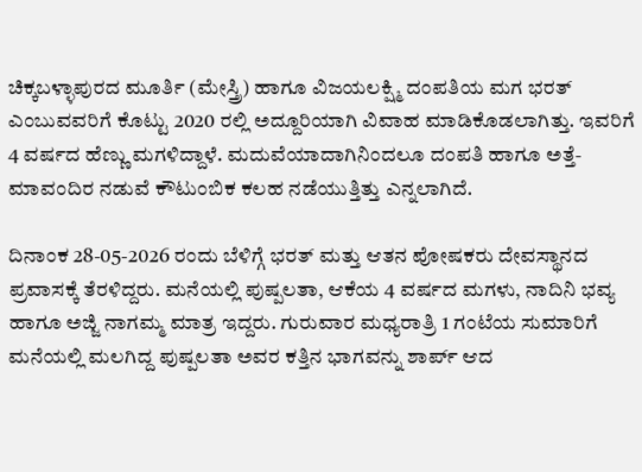ಚಿಕ್ಕಬಳ್ಳಾಪುರದ ಮೂರ್ತಿ (ಮೇಸ್ತ್ರಿ) ಹಾಗೂ ವಿಜಯಲಕ್ಷ್ಮಿ ದಂಪತಿಯ ಮಗ ಭರತ್ ಎಂಬುವವರಿಗೆ ಕೊಟ್ಟು 2020 ರಲ್ಲಿ ಅದ್ದೂರಿಯಾಗಿ ವಿವಾಹ ಮಾಡಿಕೊಡಲಾಗಿತ್ತು. ಇವರಿಗೆ 4 ವರ್ಷದ ಹೆಣ್ಣು ಮಗಳಿದ್ದಾಳೆ. ಮದುವೆಯಾದಾಗಿನಿಂದಲೂ ದಂಪತಿ ಹಾಗೂ ಅತ್ತೆ-ಮಾವಂದಿರ ನಡುವೆ ಕೌಟುಂಬಿಕ ಕಲಹ ನಡೆಯುತ್ತಿತ್ತು ಎನ್ನಲಾಗಿದೆ.

ದಿನಾಂಕ 28-05-2026 ರಂದು ಬೆಳಿಗ್ಗೆ ಭರತ್ ಮತ್ತು ಆತನ ಪೋಷಕರು ದೇವಸ್ಥಾನದ ಪ್ರವಾಸಕ್ಕೆ ತೆರಳಿದ್ದರು. ಮನೆಯಲ್ಲಿ ಪುಷ್ಪಲತಾ, ಆಕೆಯ 4 ವರ್ಷದ ಮಗಳು, ನಾದಿನಿ ಭವ್ಯ ಹಾಗೂ ಅಜ್ಜಿ ನಾಗಮ್ಮ ಮಾತ್ರ ಇದ್ದರು. ಗುರುವಾರ ಮಧ್ಯರಾತ್ರಿ 1 ಗಂಟೆಯ ಸುಮಾರಿಗೆ ಮನೆಯಲ್ಲಿ ಮಲಗಿದ್ದ ಪುಷ್ಪಲತಾ ಅವರ ಕತ್ತಿನ ಭಾಗವನ್ನು ಶಾರ್ಪ್ ಆದ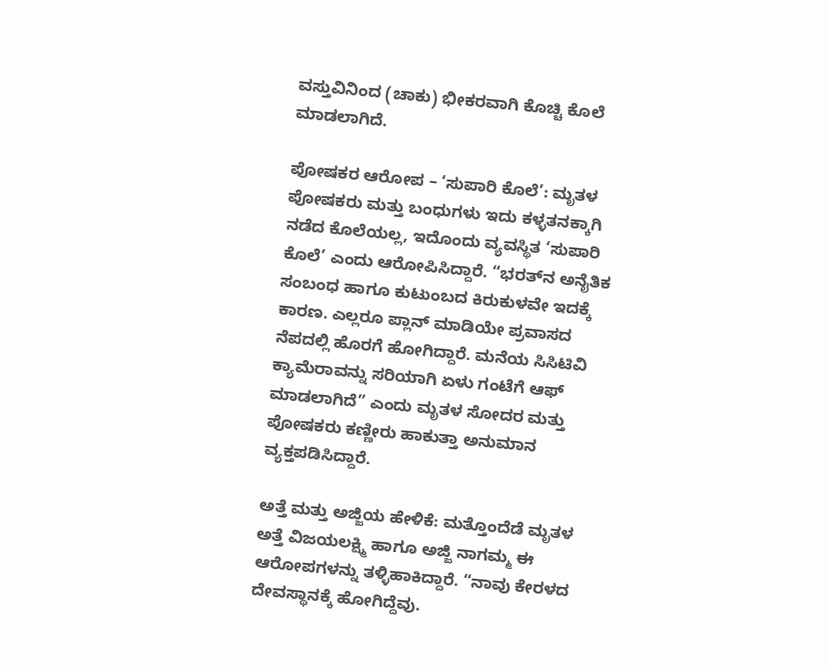ವಸ್ತುವಿನಿಂದ (ಚಾಕು) ಭೀಕರವಾಗಿ ಕೊಚ್ಚಿ ಕೊಲೆ ಮಾಡಲಾಗಿದೆ.

ಪೋಷಕರ ಆರೋಪ – ‘ಸುಪಾರಿ ಕೊಲೆ’: ಮೃತಳ ಪೋಷಕರು ಮತ್ತು ಬಂಧುಗಳು ಇದು ಕಳ್ಳತನಕ್ಕಾಗಿ ನಡೆದ ಕೊಲೆಯಲ್ಲ, ಇದೊಂದು ವ್ಯವಸ್ಥಿತ ‘ಸುಪಾರಿ ಕೊಲೆ’ ಎಂದು ಆರೋಪಿಸಿದ್ದಾರೆ. “ಭರತ್‌ನ ಅನೈತಿಕ ಸಂಬಂಧ ಹಾಗೂ ಕುಟುಂಬದ ಕಿರುಕುಳವೇ ಇದಕ್ಕೆ ಕಾರಣ. ಎಲ್ಲರೂ ಪ್ಲಾನ್ ಮಾಡಿಯೇ ಪ್ರವಾಸದ ನೆಪದಲ್ಲಿ ಹೊರಗೆ ಹೋಗಿದ್ದಾರೆ. ಮನೆಯ ಸಿಸಿಟಿವಿ ಕ್ಯಾಮೆರಾವನ್ನು ಸರಿಯಾಗಿ ಏಳು ಗಂಟೆಗೆ ಆಫ್ ಮಾಡಲಾಗಿದೆ” ಎಂದು ಮೃತಳ ಸೋದರ ಮತ್ತು ಪೋಷಕರು ಕಣ್ಣೀರು ಹಾಕುತ್ತಾ ಅನುಮಾನ ವ್ಯಕ್ತಪಡಿಸಿದ್ದಾರೆ.

ಅತ್ತೆ ಮತ್ತು ಅಜ್ಜಿಯ ಹೇಳಿಕೆ: ಮತ್ತೊಂದೆಡೆ ಮೃತಳ ಅತ್ತೆ ವಿಜಯಲಕ್ಷ್ಮಿ ಹಾಗೂ ಅಜ್ಜಿ ನಾಗಮ್ಮ ಈ ಆರೋಪಗಳನ್ನು ತಳ್ಳಿಹಾಕಿದ್ದಾರೆ. “ನಾವು ಕೇರಳದ ದೇವಸ್ಥಾನಕ್ಕೆ ಹೋಗಿದ್ದೆವು.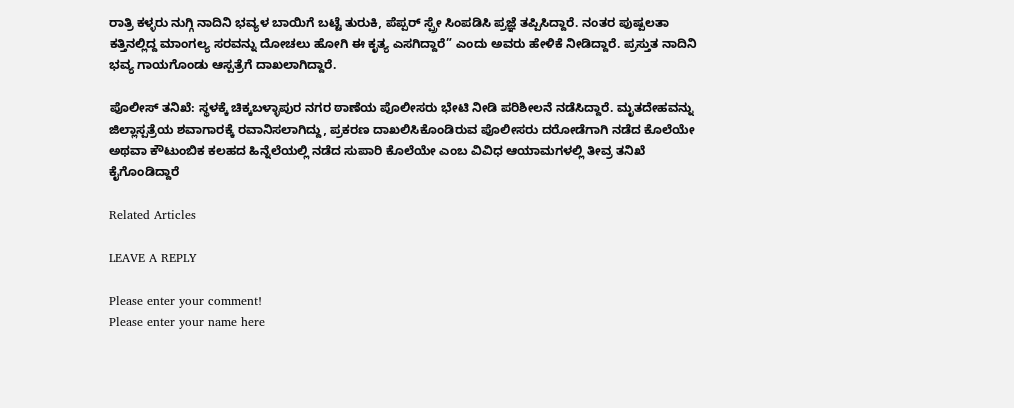ರಾತ್ರಿ ಕಳ್ಳರು ನುಗ್ಗಿ ನಾದಿನಿ ಭವ್ಯಳ ಬಾಯಿಗೆ ಬಟ್ಟೆ ತುರುಕಿ, ಪೆಪ್ಪರ್ ಸ್ಪ್ರೇ ಸಿಂಪಡಿಸಿ ಪ್ರಜ್ಞೆ ತಪ್ಪಿಸಿದ್ದಾರೆ. ನಂತರ ಪುಷ್ಪಲತಾ ಕತ್ತಿನಲ್ಲಿದ್ದ ಮಾಂಗಲ್ಯ ಸರವನ್ನು ದೋಚಲು ಹೋಗಿ ಈ ಕೃತ್ಯ ಎಸಗಿದ್ದಾರೆ” ಎಂದು ಅವರು ಹೇಳಿಕೆ ನೀಡಿದ್ದಾರೆ. ಪ್ರಸ್ತುತ ನಾದಿನಿ ಭವ್ಯ ಗಾಯಗೊಂಡು ಆಸ್ಪತ್ರೆಗೆ ದಾಖಲಾಗಿದ್ದಾರೆ.

ಪೊಲೀಸ್ ತನಿಖೆ: ಸ್ಥಳಕ್ಕೆ ಚಿಕ್ಕಬಳ್ಳಾಪುರ ನಗರ ಠಾಣೆಯ ಪೊಲೀಸರು ಭೇಟಿ ನೀಡಿ ಪರಿಶೀಲನೆ ನಡೆಸಿದ್ದಾರೆ. ಮೃತದೇಹವನ್ನು ಜಿಲ್ಲಾಸ್ಪತ್ರೆಯ ಶವಾಗಾರಕ್ಕೆ ರವಾನಿಸಲಾಗಿದ್ದು, ಪ್ರಕರಣ ದಾಖಲಿಸಿಕೊಂಡಿರುವ ಪೊಲೀಸರು ದರೋಡೆಗಾಗಿ ನಡೆದ ಕೊಲೆಯೇ ಅಥವಾ ಕೌಟುಂಬಿಕ ಕಲಹದ ಹಿನ್ನೆಲೆಯಲ್ಲಿ ನಡೆದ ಸುಪಾರಿ ಕೊಲೆಯೇ ಎಂಬ ವಿವಿಧ ಆಯಾಮಗಳಲ್ಲಿ ತೀವ್ರ ತನಿಖೆ ಕೈಗೊಂಡಿದ್ದಾರೆ

Related Articles

LEAVE A REPLY

Please enter your comment!
Please enter your name here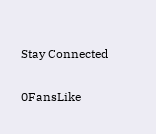Stay Connected

0FansLike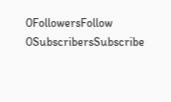0FollowersFollow
0SubscribersSubscribe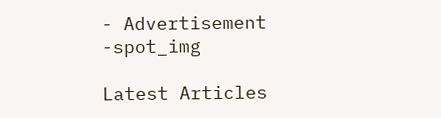- Advertisement -spot_img

Latest Articles